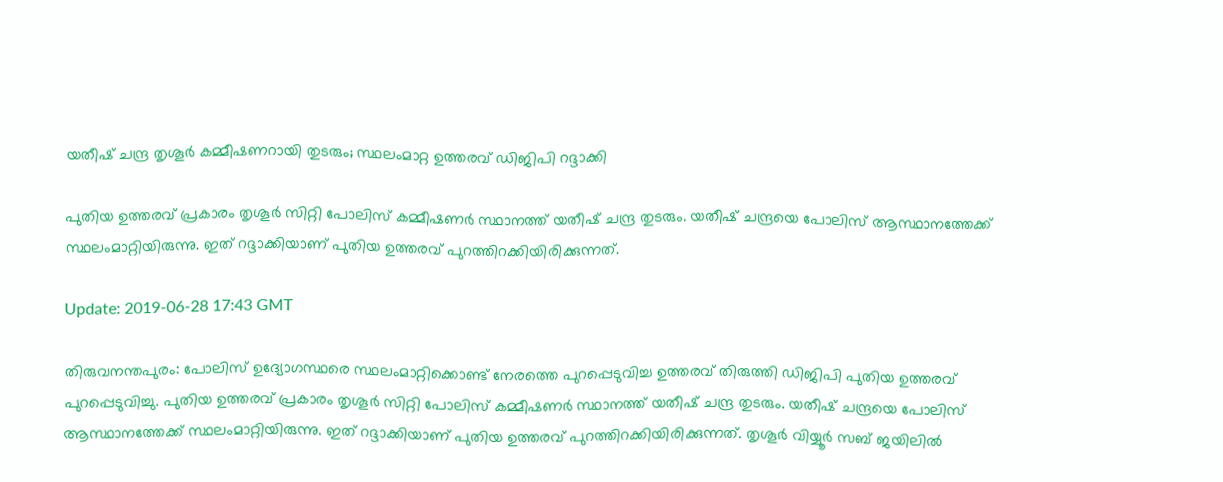യതീഷ് ചന്ദ്ര തൃശൂര്‍ കമ്മീഷണറായി തുടരും; സ്ഥലംമാറ്റ ഉത്തരവ് ഡിജിപി റദ്ദാക്കി

പുതിയ ഉത്തരവ് പ്രകാരം തൃശൂര്‍ സിറ്റി പോലിസ് കമ്മീഷണര്‍ സ്ഥാനത്ത് യതീഷ് ചന്ദ്ര തുടരും. യതീഷ് ചന്ദ്രയെ പോലിസ് ആസ്ഥാനത്തേക്ക് സ്ഥലംമാറ്റിയിരുന്നു. ഇത് റദ്ദാക്കിയാണ് പുതിയ ഉത്തരവ് പുറത്തിറക്കിയിരിക്കുന്നത്.

Update: 2019-06-28 17:43 GMT

തിരുവനന്തപുരം: പോലിസ് ഉദ്യോഗസ്ഥരെ സ്ഥലംമാറ്റിക്കൊണ്ട് നേരത്തെ പുറപ്പെടുവിച്ച ഉത്തരവ് തിരുത്തി ഡിജിപി പുതിയ ഉത്തരവ് പുറപ്പെടുവിച്ചു. പുതിയ ഉത്തരവ് പ്രകാരം തൃശൂര്‍ സിറ്റി പോലിസ് കമ്മീഷണര്‍ സ്ഥാനത്ത് യതീഷ് ചന്ദ്ര തുടരും. യതീഷ് ചന്ദ്രയെ പോലിസ് ആസ്ഥാനത്തേക്ക് സ്ഥലംമാറ്റിയിരുന്നു. ഇത് റദ്ദാക്കിയാണ് പുതിയ ഉത്തരവ് പുറത്തിറക്കിയിരിക്കുന്നത്. തൃശൂര്‍ വിയ്യൂര്‍ സബ് ജയിലില്‍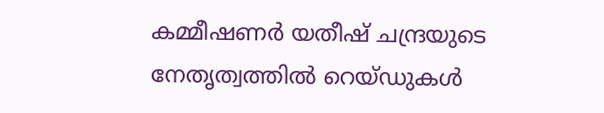കമ്മീഷണര്‍ യതീഷ് ചന്ദ്രയുടെ നേതൃത്വത്തില്‍ റെയ്ഡുകള്‍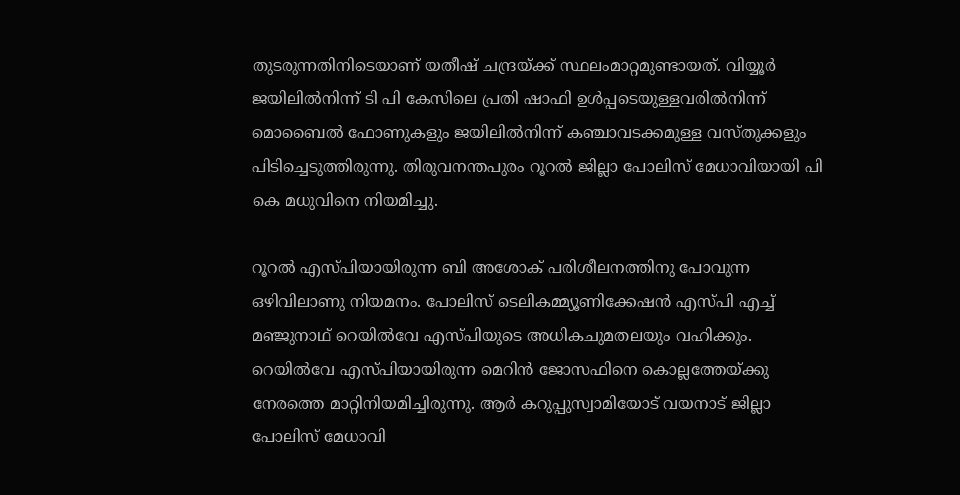തുടരുന്നതിനിടെയാണ് യതീഷ് ചന്ദ്രയ്ക്ക് സ്ഥലംമാറ്റമുണ്ടായത്. വിയ്യൂര്‍ ജയിലില്‍നിന്ന് ടി പി കേസിലെ പ്രതി ഷാഫി ഉള്‍പ്പടെയുള്ളവരില്‍നിന്ന് മൊബൈല്‍ ഫോണുകളും ജയിലില്‍നിന്ന് കഞ്ചാവടക്കമുള്ള വസ്തുക്കളും പിടിച്ചെടുത്തിരുന്നു. തിരുവനന്തപുരം റൂറല്‍ ജില്ലാ പോലിസ് മേധാവിയായി പി കെ മധുവിനെ നിയമിച്ചു.

റൂറല്‍ എസ്പിയായിരുന്ന ബി അശോക് പരിശീലനത്തിനു പോവുന്ന ഒഴിവിലാണു നിയമനം. പോലിസ് ടെലികമ്മ്യൂണിക്കേഷന്‍ എസ്പി എച്ച് മഞ്ജുനാഥ് റെയില്‍വേ എസ്പിയുടെ അധികചുമതലയും വഹിക്കും. റെയില്‍വേ എസ്പിയായിരുന്ന മെറിന്‍ ജോസഫിനെ കൊല്ലത്തേയ്ക്കു നേരത്തെ മാറ്റിനിയമിച്ചിരുന്നു. ആര്‍ കറുപ്പുസ്വാമിയോട് വയനാട് ജില്ലാ പോലിസ് മേധാവി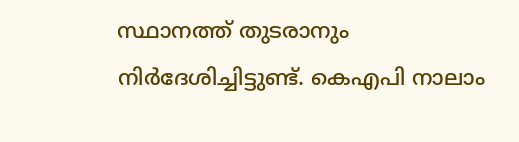സ്ഥാനത്ത് തുടരാനും നിര്‍ദേശിച്ചിട്ടുണ്ട്. കെഎപി നാലാം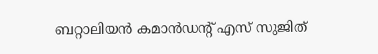ബറ്റാലിയന്‍ കമാന്‍ഡന്റ് എസ് സുജിത്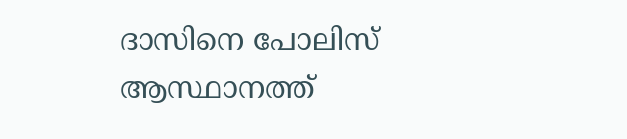ദാസിനെ പോലിസ് ആസ്ഥാനത്ത്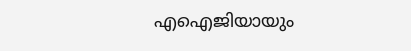എഐജിയായും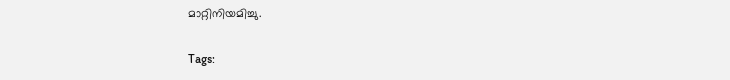മാറ്റിനിയമിച്ചു.

Tags: